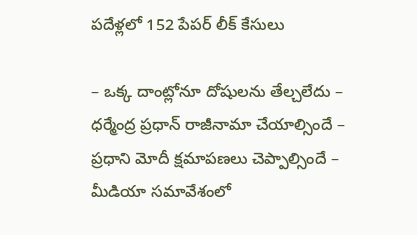పదేళ్లలో 152 పేపర్ లీక్ కేసులు

– ఒక్క దాంట్లోనూ దోషులను తేల్చలేదు – ధర్మేంద్ర ప్రధాన్ రాజీనామా చేయాల్సిందే – ప్రధాని మోదీ క్షమాపణలు చెప్పాల్సిందే – మీడియా సమావేశంలో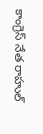కాంగ్రెస్ నేత రాహుల్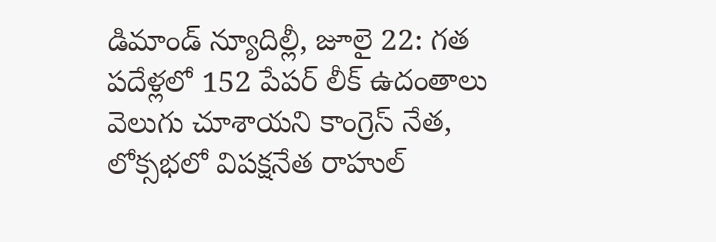డిమాండ్ న్యూదిల్లీ, జూలై 22: గత పదేళ్లలో 152 పేపర్ లీక్ ఉదంతాలు వెలుగు చూశాయని కాంగ్రెస్ నేత, లోక్సభలో విపక్షనేత రాహుల్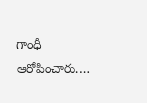గాంధీ ఆరోపించారు.…